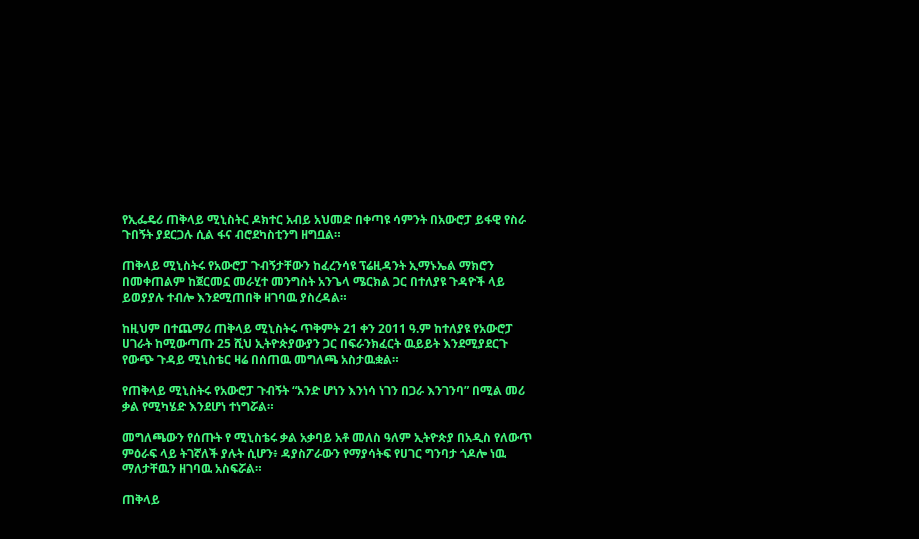የኢፌዴሪ ጠቅላይ ሚኒስትር ዶክተር አብይ አህመድ በቀጣዩ ሳምንት በአውሮፓ ይፋዊ የስራ ጉበኝት ያደርጋሉ ሲል ፋና ብሮደካስቲንግ ዘግቧል።

ጠቅላይ ሚኒስትሩ የአውሮፓ ጉብኝታቸውን ከፈረንሳዩ ፕሬዚዳንት ኢማኑኤል ማክሮን በመቀጠልም ከጀርመኗ መራሂተ መንግስት አንጌላ ሜርክል ጋር በተለያዩ ጉዳዮች ላይ ይወያያሉ ተብሎ እንደሚጠበቅ ዘገባዉ ያስረዳል።

ከዚህም በተጨማሪ ጠቅላይ ሚኒስትሩ ጥቅምት 21 ቀን 2011 ዓ.ም ከተለያዩ የአውሮፓ ሀገራት ከሚውጣጡ 25 ሺህ ኢትዮጵያውያን ጋር በፍራንክፈርት ዉይይት እንደሚያደርጉ የውጭ ጉዳይ ሚኒስቴር ዛሬ በሰጠዉ መግለጫ አስታዉቋል።

የጠቅላይ ሚኒስትሩ የአውሮፓ ጉብኝት “አንድ ሆነን እንነሳ ነገን በጋራ እንገንባ” በሚል መሪ ቃል የሚካሄድ እንደሆነ ተነግሯል።

መግለጫውን የሰጡት የ ሚኒስቴሩ ቃል አቃባይ አቶ መለስ ዓለም ኢትዮጵያ በአዲስ የለውጥ ምዕራፍ ላይ ትገኛለች ያሉት ሲሆን፥ ዳያስፖራውን የማያሳትፍ የሀገር ግንባታ ጎዶሎ ነዉ ማለታቸዉን ዘገባዉ አስፍሯል።

ጠቅላይ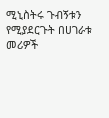ሚኒስትሩ ጉብኝቱን የሚያደርጉት በሀገራቱ መሪዎች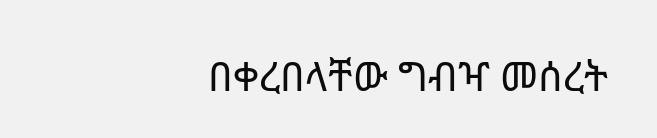በቀረበላቸው ግብዣ መሰረት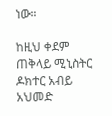ነው።

ከዚህ ቀደም ጠቅላይ ሚኒስትር ዶክተር አብይ አህመድ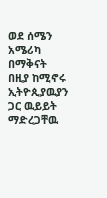ወደ ሰሜን አሜሪካ በማቅናት በዚያ ከሚኖሩ ኢትዮጲያዉያን ጋር ዉይይት ማድረጋቸዉ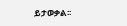ይታወቃል፡፡